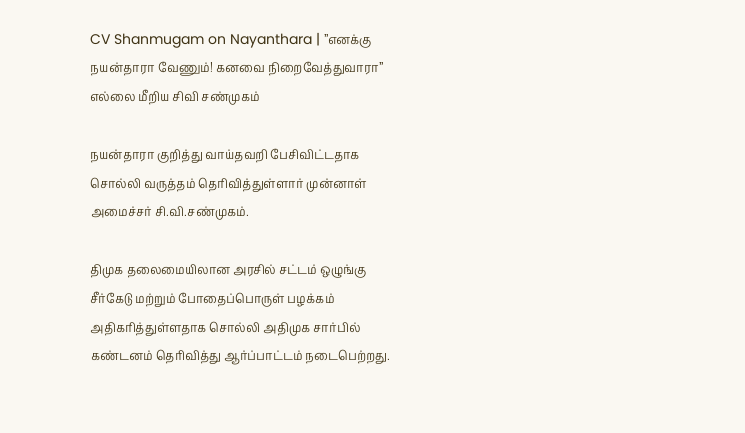CV Shanmugam on Nayanthara | ”எனக்கு நயன்தாரா வேணும்! கனவை நிறைவேத்துவாரா” எல்லை மீறிய சிவி சண்முகம்

நயன்தாரா குறித்து வாய்தவறி பேசிவிட்டதாக சொல்லி வருத்தம் தெரிவித்துள்ளார் முன்னாள் அமைச்சர் சி.வி.சண்முகம்.

திமுக தலைமையிலான அரசில் சட்டம் ஒழுங்கு சீர்கேடு மற்றும் போதைப்பொருள் பழக்கம் அதிகரித்துள்ளதாக சொல்லி அதிமுக சார்பில் கண்டனம் தெரிவித்து ஆர்ப்பாட்டம் நடைபெற்றது.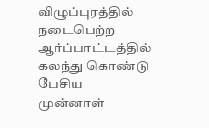விழுப்புரத்தில் நடைபெற்ற ஆர்ப்பாட்டத்தில் கலந்து கொண்டு பேசிய முன்னாள்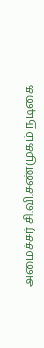அமைச்சர் சி.வி.சண்முகம் நடிகை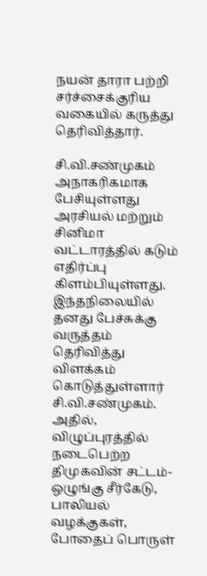நயன் தாரா பற்றி சர்ச்சைக்குரிய வகையில் கருத்து தெரிவித்தார்.

சி.வி.சண்முகம் அநாகரிகமாக பேசியுள்ளது அரசியல் மற்றும் சினிமா வட்டாரத்தில் கடும் எதிர்ப்பு கிளம்பியுள்ளது. இந்தநிலையில் தனது பேச்சுக்கு வருத்தம் தெரிவித்து விளக்கம் கொடுத்துள்ளார் சி.வி.சண்முகம். அதில், விழுப்புரத்தில் நடைபெற்ற திமுகவின் சட்டம்-ஒழுங்கு சீர்கேடு, பாலியல் வழக்குகள், போதைப் பொருள்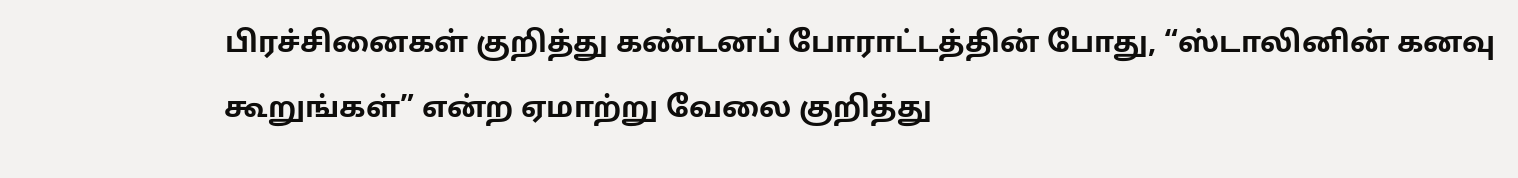பிரச்சினைகள் குறித்து கண்டனப் போராட்டத்தின் போது, “ஸ்டாலினின் கனவு கூறுங்கள்” என்ற ஏமாற்று வேலை குறித்து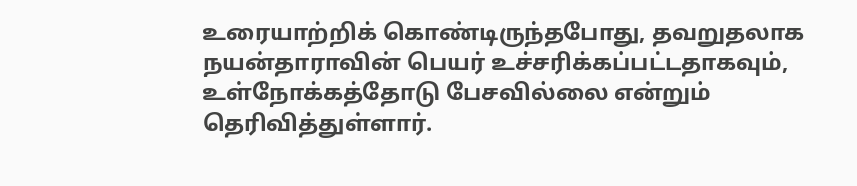உரையாற்றிக் கொண்டிருந்தபோது, தவறுதலாக நயன்தாராவின் பெயர் உச்சரிக்கப்பட்டதாகவும், உள்நோக்கத்தோடு பேசவில்லை என்றும் தெரிவித்துள்ளார்.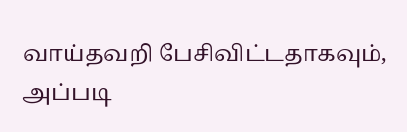வாய்தவறி பேசிவிட்டதாகவும், அப்படி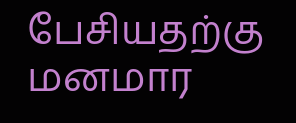பேசியதற்கு மனமார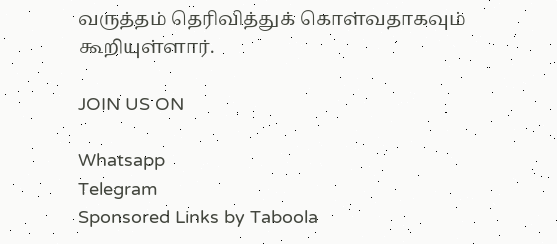வருத்தம் தெரிவித்துக் கொள்வதாகவும் கூறியுள்ளார்.

JOIN US ON

Whatsapp
Telegram
Sponsored Links by Taboola